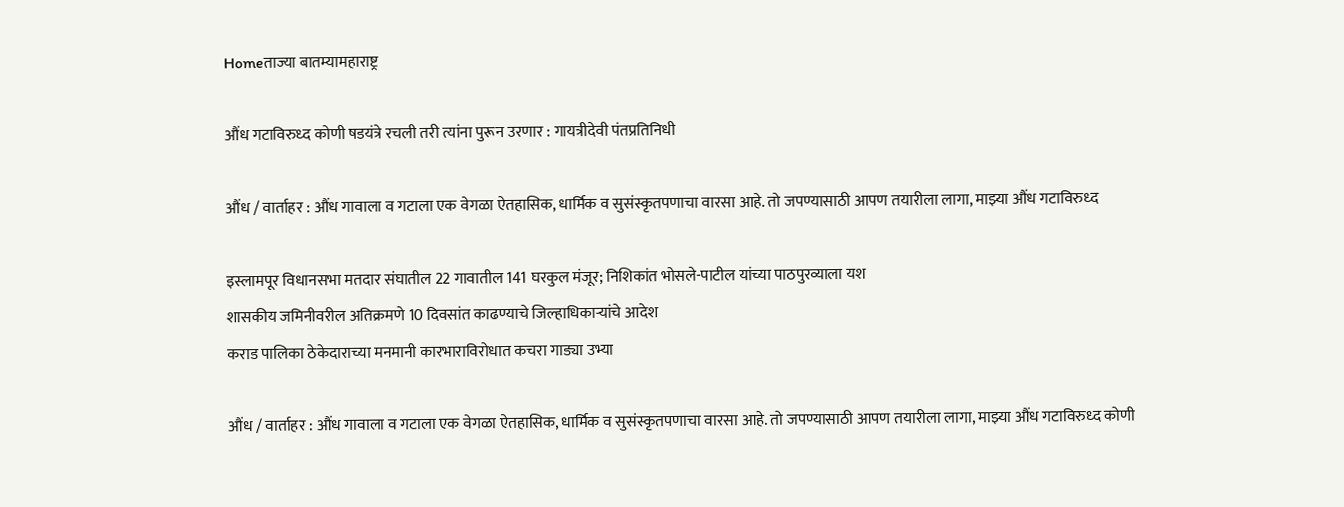Homeताज्या बातम्यामहाराष्ट्र

औंध गटाविरुध्द कोणी षडयंत्रे रचली तरी त्यांना पुरून उरणार : गायत्रीदेवी पंतप्रतिनिधी

औंध / वार्ताहर : औंध गावाला व गटाला एक वेगळा ऐतहासिक, धार्मिक व सुसंस्कृतपणाचा वारसा आहे. तो जपण्यासाठी आपण तयारीला लागा, माझ्या औंध गटाविरुध्द

इस्लामपूर विधानसभा मतदार संघातील 22 गावातील 141 घरकुल मंजूर; निशिकांत भोसले-पाटील यांच्या पाठपुरव्याला यश
शासकीय जमिनीवरील अतिक्रमणे 10 दिवसांत काढण्याचे जिल्हाधिकार्‍यांचे आदेश
कराड पालिका ठेकेदाराच्या मनमानी कारभाराविरोधात कचरा गाड्या उभ्या

औंध / वार्ताहर : औंध गावाला व गटाला एक वेगळा ऐतहासिक, धार्मिक व सुसंस्कृतपणाचा वारसा आहे. तो जपण्यासाठी आपण तयारीला लागा, माझ्या औंध गटाविरुध्द कोणी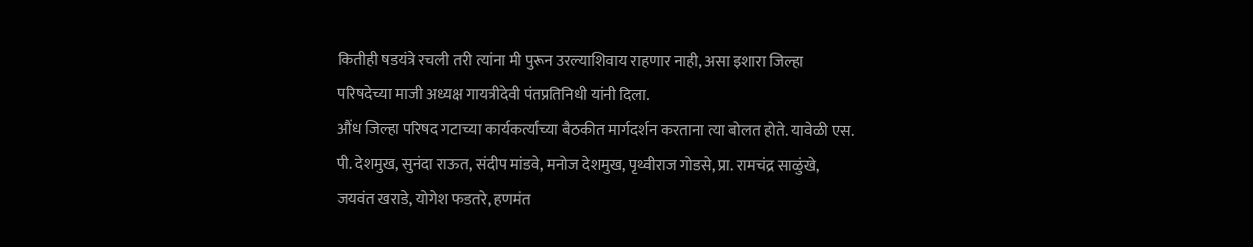कितीही षडयंत्रे रचली तरी त्यांना मी पुरून उरल्याशिवाय राहणार नाही, असा इशारा जिल्हा परिषदेच्या माजी अध्यक्ष गायत्रीदेवी पंतप्रतिनिधी यांनी दिला.
औंध जिल्हा परिषद गटाच्या कार्यकर्त्यांच्या बैठकीत मार्गदर्शन करताना त्या बोलत होते. यावेळी एस. पी. देशमुख, सुनंदा राऊत, संदीप मांडवे, मनोज देशमुख, पृथ्वीराज गोडसे, प्रा. रामचंद्र साळुंखे, जयवंत खराडे, योगेश फडतरे, हणमंत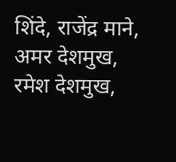शिंदे, राजेंद्र माने,
अमर देशमुख, रमेश देशमुख,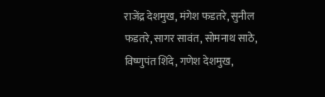राजेंद्र देशमुख, मंगेश फडतरे, सुनील फडतरे, सागर सावंत, सोमनाथ साठे, विष्णुपंत शिंदे, गणेश देशमुख,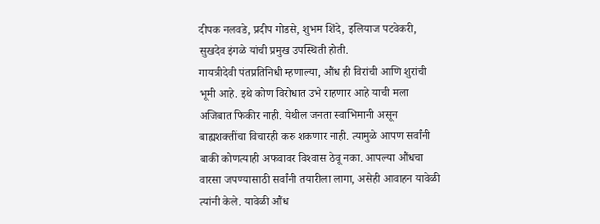दीपक नलवडे, प्रदीप गोडसे, शुभम शिंदे, इलियाज पटवेकरी, सुखदेव इंगळे यांची प्रमुख उपस्थिती होती.
गायत्रीदेवी पंतप्रतिनिधी म्हणाल्या, औंध ही विरांची आणि शुरांची भूमी आहे. इथे कोण विरोधात उभे राहणार आहे याची मला अजिबात फिकीर नाही. येथील जनता स्वाभिमानी असून बाह्यशक्तींचा विचारही करु शकणार नाही. त्यामुळे आपण सर्वांनी बाकी कोणत्याही अफवावर विश्‍वास ठेवू नका. आपल्या औंधचा वारसा जपण्यासाठी सर्वांनी तयारीला लागा, असेही आवाहन यावेळी त्यांनी केले. यावेळी औंध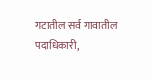गटातील सर्व गावातील पदाधिकारी,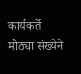कार्यकर्ते मोठ्या संख्येने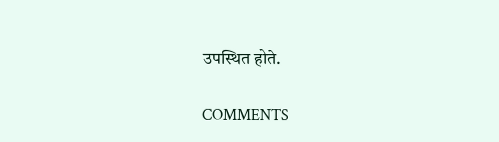उपस्थित होते.

COMMENTS